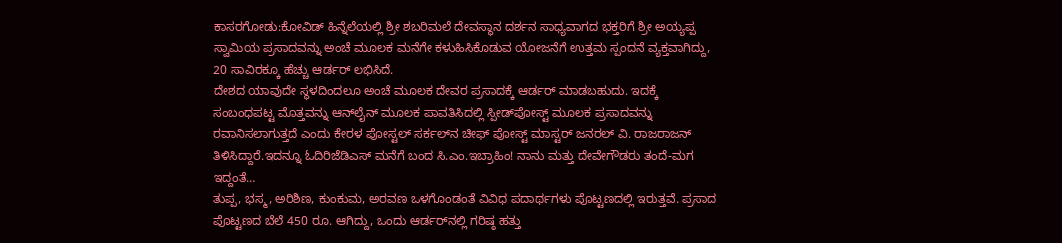ಕಾಸರಗೋಡು:ಕೋವಿಡ್ ಹಿನ್ನೆಲೆಯಲ್ಲಿ ಶ್ರೀ ಶಬರಿಮಲೆ ದೇವಸ್ಥಾನ ದರ್ಶನ ಸಾಧ್ಯವಾಗದ ಭಕ್ತರಿಗೆ ಶ್ರೀ ಅಯ್ಯಪ್ಪ ಸ್ವಾಮಿಯ ಪ್ರಸಾದವನ್ನು ಅಂಚೆ ಮೂಲಕ ಮನೆಗೇ ಕಳುಹಿಸಿಕೊಡುವ ಯೋಜನೆಗೆ ಉತ್ತಮ ಸ್ಪಂದನೆ ವ್ಯಕ್ತವಾಗಿದ್ದು, 20 ಸಾವಿರಕ್ಕೂ ಹೆಚ್ಚು ಆರ್ಡರ್ ಲಭಿಸಿದೆ.
ದೇಶದ ಯಾವುದೇ ಸ್ಥಳದಿಂದಲೂ ಅಂಚೆ ಮೂಲಕ ದೇವರ ಪ್ರಸಾದಕ್ಕೆ ಆರ್ಡರ್ ಮಾಡಬಹುದು. ಇದಕ್ಕೆ ಸಂಬಂಧಪಟ್ಟ ಮೊತ್ತವನ್ನು ಆನ್‌ಲೈನ್ ಮೂಲಕ ಪಾವತಿಸಿದಲ್ಲಿ ಸ್ಪೀಡ್‌ಪೋಸ್ಟ್ ಮೂಲಕ ಪ್ರಸಾದವನ್ನು ರವಾನಿಸಲಾಗುತ್ತದೆ ಎಂದು ಕೇರಳ ಪೋಸ್ಟಲ್ ಸರ್ಕಲ್‌ನ ಚೀಫ್ ಪೋಸ್ಟ್ ಮಾಸ್ಟರ್ ಜನರಲ್ ವಿ. ರಾಜರಾಜನ್ ತಿಳಿಸಿದ್ದಾರೆ.ಇದನ್ನೂ ಓದಿರಿಜೆಡಿಎಸ್ ಮನೆಗೆ ಬಂದ ಸಿ.ಎಂ.ಇಬ್ರಾಹಿಂ! ನಾನು ಮತ್ತು ದೇವೇಗೌಡರು ತಂದೆ-ಮಗ ಇದ್ದಂತೆ…
ತುಪ್ಪ, ಭಸ್ಮ, ಅರಿಶಿಣ, ಕುಂಕುಮ, ಅರವಣ ಒಳಗೊಂಡಂತೆ ವಿವಿಧ ಪದಾರ್ಥಗಳು ಪೊಟ್ಟಣದಲ್ಲಿ ಇರುತ್ತವೆ. ಪ್ರಸಾದ ಪೊಟ್ಟಣದ ಬೆಲೆ 450 ರೂ. ಆಗಿದ್ದು, ಒಂದು ಆರ್ಡರ್‌ನಲ್ಲಿ ಗರಿಷ್ಠ ಹತ್ತು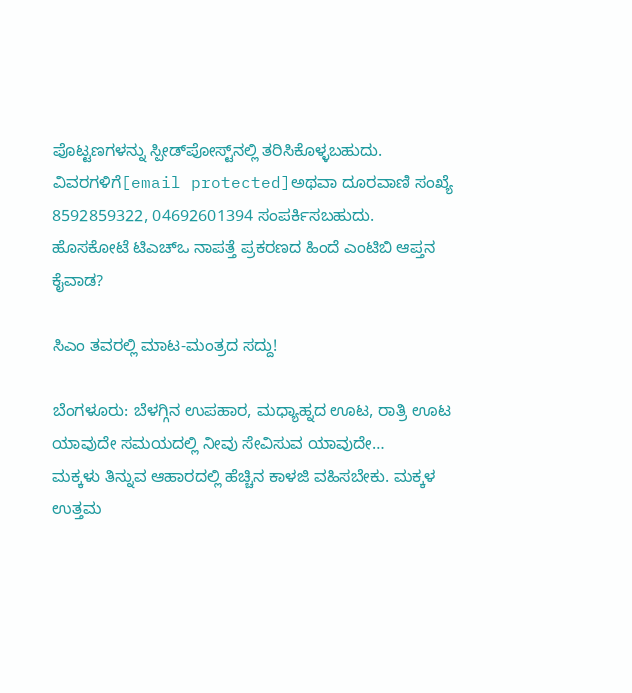ಪೊಟ್ಟಣಗಳನ್ನು ಸ್ಪೀಡ್‌ಪೋಸ್ಟ್‌ನಲ್ಲಿ ತರಿಸಿಕೊಳ್ಳಬಹುದು. ವಿವರಗಳಿಗೆ[email protected]ಅಥವಾ ದೂರವಾಣಿ ಸಂಖ್ಯೆ 8592859322, 04692601394 ಸಂಪರ್ಕಿಸಬಹುದು.
ಹೊಸಕೋಟೆ ಟಿಎಚ್ಒ ನಾಪತ್ತೆ ಪ್ರಕರಣದ ಹಿಂದೆ ಎಂಟಿಬಿ ಆಪ್ತನ ಕೈವಾಡ?

ಸಿಎಂ ತವರಲ್ಲಿ ಮಾಟ-ಮಂತ್ರದ ಸದ್ದು!

ಬೆಂಗಳೂರು: ಬೆಳಗ್ಗಿನ ಉಪಹಾರ, ಮಧ್ಯಾಹ್ನದ ಊಟ, ರಾತ್ರಿ ಊಟ ಯಾವುದೇ ಸಮಯದಲ್ಲಿ ನೀವು ಸೇವಿಸುವ ಯಾವುದೇ…
ಮಕ್ಕಳು ತಿನ್ನುವ ಆಹಾರದಲ್ಲಿ ಹೆಚ್ಚಿನ ಕಾಳಜಿ ವಹಿಸಬೇಕು. ಮಕ್ಕಳ ಉತ್ತಮ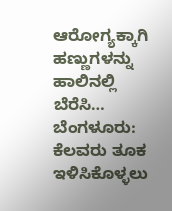ಆರೋಗ್ಯಕ್ಕಾಗಿ ಹಣ್ಣುಗಳನ್ನು ಹಾಲಿನಲ್ಲಿ ಬೆರೆಸಿ…
ಬೆಂಗಳೂರು: ಕೆಲವರು ತೂಕ ಇಳಿಸಿಕೊಳ್ಳಲು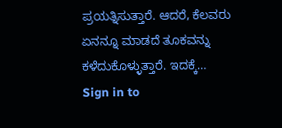ಪ್ರಯತ್ನಿಸುತ್ತಾರೆ. ಆದರೆ, ಕೆಲವರು ಏನನ್ನೂ ಮಾಡದೆ ತೂಕವನ್ನು ಕಳೆದುಕೊಳ್ಳುತ್ತಾರೆ. ಇದಕ್ಕೆ…
Sign in to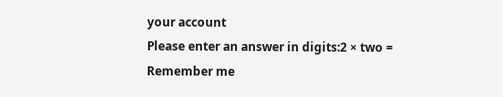your account
Please enter an answer in digits:2 × two =
Remember me